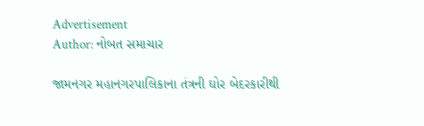Advertisement
Author: નોબત સમાચાર

જામનગર મહાનગરપાલિકાના તંત્રની ઘોર બેદરકારીથી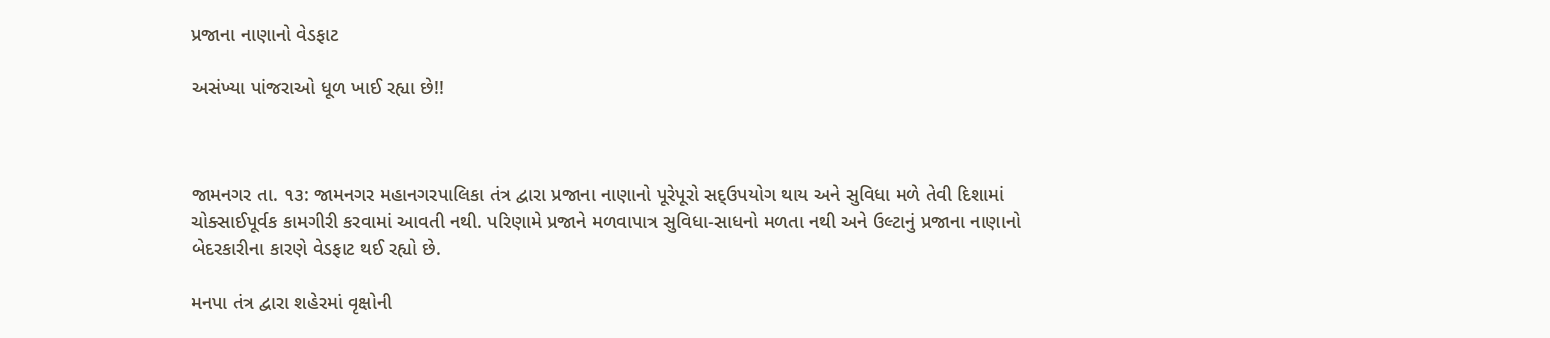પ્રજાના નાણાનો વેડફાટ

અસંખ્યા પાંજરાઓ ધૂળ ખાઈ રહ્યા છે!!



જામનગર તા. ૧૩: જામનગર મહાનગરપાલિકા તંત્ર દ્વારા પ્રજાના નાણાનો પૂરેપૂરો સદ્ઉપયોગ થાય અને સુવિધા મળે તેવી દિશામાં ચોક્સાઈપૂર્વક કામગીરી કરવામાં આવતી નથી. પરિણામે પ્રજાને મળવાપાત્ર સુવિધા-સાધનો મળતા નથી અને ઉલ્ટાનું પ્રજાના નાણાનો બેદરકારીના કારણે વેડફાટ થઈ રહ્યો છે.

મનપા તંત્ર દ્વારા શહેરમાં વૃક્ષોની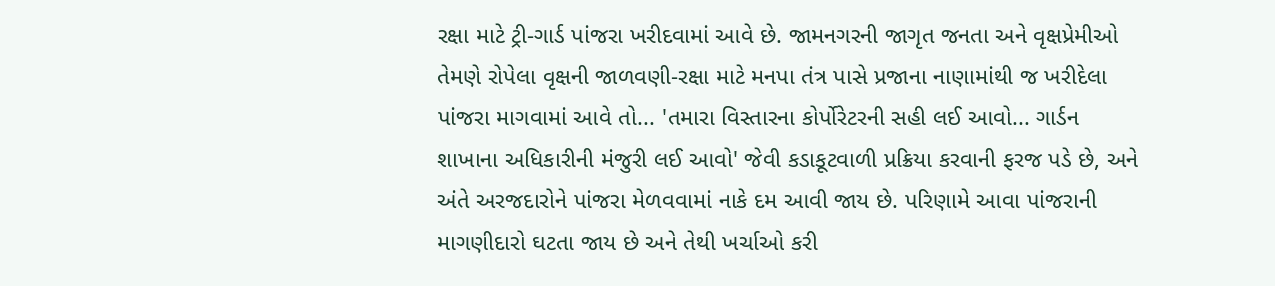રક્ષા માટે ટ્રી-ગાર્ડ પાંજરા ખરીદવામાં આવે છે. જામનગરની જાગૃત જનતા અને વૃક્ષપ્રેમીઓ તેમણે રોપેલા વૃક્ષની જાળવણી-રક્ષા માટે મનપા તંત્ર પાસે પ્રજાના નાણામાંથી જ ખરીદેલા પાંજરા માગવામાં આવે તો... 'તમારા વિસ્તારના કોર્પોરેટરની સહી લઈ આવો... ગાર્ડન શાખાના અધિકારીની મંજુરી લઈ આવો' જેવી કડાકૂટવાળી પ્રક્રિયા કરવાની ફરજ પડે છે, અને અંતે અરજદારોને પાંજરા મેળવવામાં નાકે દમ આવી જાય છે. પરિણામે આવા પાંજરાની માગણીદારો ઘટતા જાય છે અને તેથી ખર્ચાઓ કરી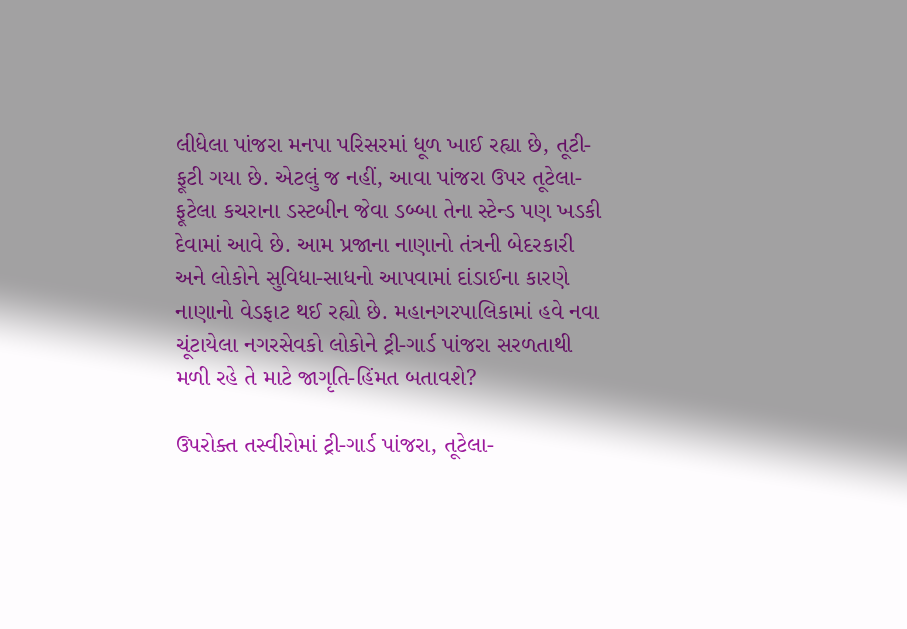લીધેલા પાંજરા મનપા પરિસરમાં ધૂળ ખાઈ રહ્યા છે, તૂટી-ફૂટી ગયા છે. એટલું જ નહીં, આવા પાંજરા ઉપર તૂટેલા-ફૂટેલા કચરાના ડસ્ટબીન જેવા ડબ્બા તેના સ્ટેન્ડ પણ ખડકી દેવામાં આવે છે. આમ પ્રજાના નાણાનો તંત્રની બેદરકારી અને લોકોને સુવિધા-સાધનો આપવામાં દાંડાઈના કારણે નાણાનો વેડફાટ થઈ રહ્યો છે. મહાનગરપાલિકામાં હવે નવા ચૂંટાયેલા નગરસેવકો લોકોને ટ્રી-ગાર્ડ પાંજરા સરળતાથી મળી રહે તે માટે જાગૃતિ-હિંમત બતાવશે?

ઉપરોક્ત તસ્વીરોમાં ટ્રી-ગાર્ડ પાંજરા, તૂટેલા-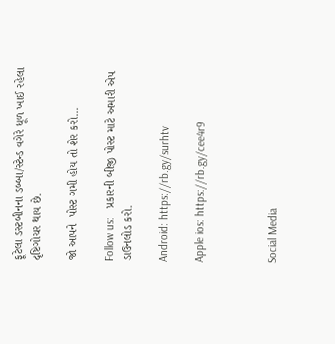ફૂટેલા ડસ્ટબીનના ડબ્બા/સ્ટેન્ડ વગેરે ધૂળ ખાઈ રહેલા દૃષ્ટિગોચર થાય છે.

જો આપને  પોસ્ટ ગમી હોય તો શેર કરો...

Follow us:   પ્રકારની બીજી પોસ્ટ માટે અમારી એપ ડાઉનલોડ કરો.

Android: https://rb.gy/surhtv

Apple ios: https://rb.gy/cee4r9



Social Media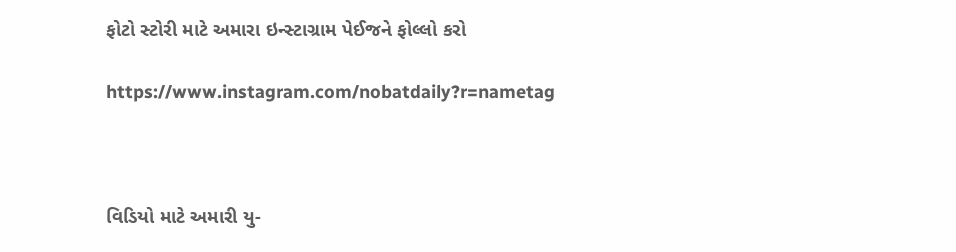ફોટો સ્ટોરી માટે અમારા ઇન્સ્ટાગ્રામ પેઈજને ફોલ્લો કરો

https://www.instagram.com/nobatdaily?r=nametag



વિડિયો માટે અમારી યુ-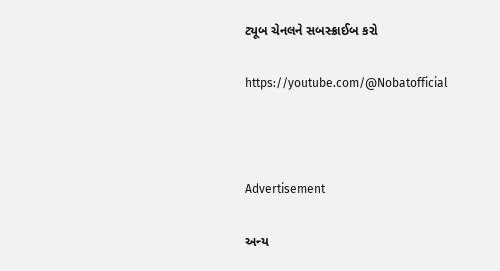ટ્યૂબ ચેનલને સબસ્ક્રાઈબ કરો

https://youtube.com/@Nobatofficial



Advertisement

અન્ય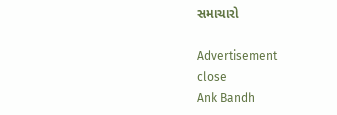સમાચારો

Advertisement
close
Ank Bandh